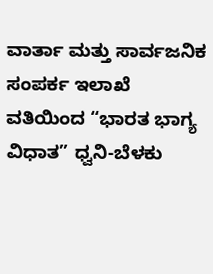ವಾರ್ತಾ ಮತ್ತು ಸಾರ್ವಜನಿಕ ಸಂಪರ್ಕ ಇಲಾಖೆ ವತಿಯಿಂದ “ಭಾರತ ಭಾಗ್ಯ ವಿಧಾತ” ಧ್ವನಿ-ಬೆಳಕು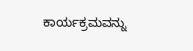ಕಾರ್ಯಕ್ರಮವನ್ನು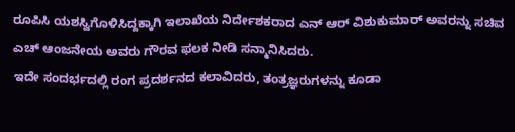ರೂಪಿಸಿ ಯಶಸ್ವಿಗೊಳಿಸಿದ್ದಕ್ಕಾಗಿ ಇಲಾಖೆಯ ನಿರ್ದೇಶಕರಾದ ಎನ್ ಆರ್ ವಿಶುಕುಮಾರ್ ಅವರನ್ನು ಸಚಿವ ಎಚ್ ಆಂಜನೇಯ ಅವರು ಗೌರವ ಫಲಕ ನೀಡಿ ಸನ್ಮಾನಿಸಿದರು.
ಇದೇ ಸಂದರ್ಭದಲ್ಲಿ ರಂಗ ಪ್ರದರ್ಶನದ ಕಲಾವಿದರು, ತಂತ್ರಜ್ಞರುಗಳನ್ನು ಕೂಡಾ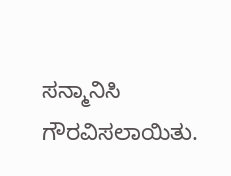ಸನ್ಮಾನಿಸಿ ಗೌರವಿಸಲಾಯಿತು.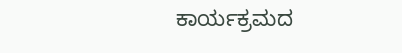ಕಾರ್ಯಕ್ರಮದ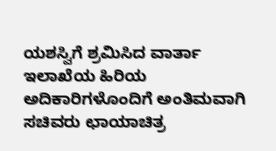ಯಶಸ್ವಿಗೆ ಶ್ರಮಿಸಿದ ವಾರ್ತಾ ಇಲಾಖೆಯ ಹಿರಿಯ ಅದಿಕಾರಿಗಳೊಂದಿಗೆ ಅಂತಿಮವಾಗಿ ಸಚಿವರು ಛಾಯಾಚಿತ್ರ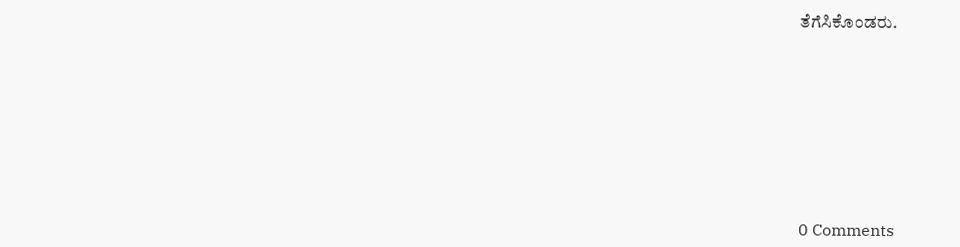ತೆಗೆಸಿಕೊಂಡರು.









0 Comments